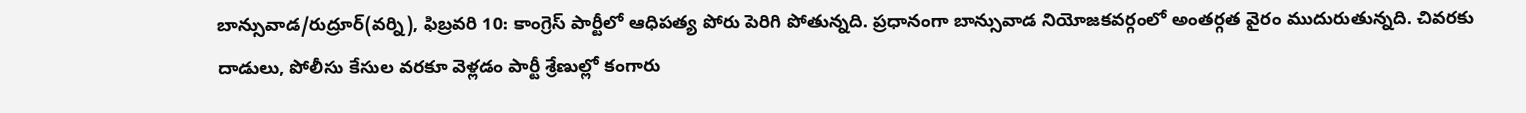బాన్సువాడ/రుద్రూర్(వర్ని), ఫిబ్రవరి 10: కాంగ్రెస్ పార్టీలో ఆధిపత్య పోరు పెరిగి పోతున్నది. ప్రధానంగా బాన్సువాడ నియోజకవర్గంలో అంతర్గత వైరం ముదురుతున్నది. చివరకు దాడులు, పోలీసు కేసుల వరకూ వెళ్లడం పార్టీ శ్రేణుల్లో కంగారు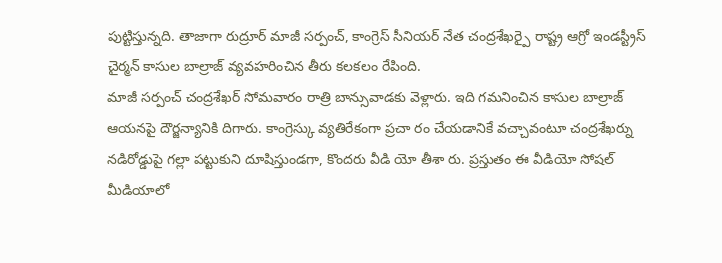పుట్టిస్తున్నది. తాజాగా రుద్రూర్ మాజీ సర్పంచ్, కాంగ్రెస్ సీనియర్ నేత చంద్రశేఖర్పై రాష్ట్ర ఆగ్రో ఇండస్ట్రీస్ చైర్మన్ కాసుల బాల్రాజ్ వ్యవహరించిన తీరు కలకలం రేపింది.
మాజీ సర్పంచ్ చంద్రశేఖర్ సోమవారం రాత్రి బాన్సువాడకు వెళ్లారు. ఇది గమనించిన కాసుల బాల్రాజ్ ఆయనపై దౌర్జన్యానికి దిగారు. కాంగ్రెస్కు వ్యతిరేకంగా ప్రచా రం చేయడానికే వచ్చావంటూ చంద్రశేఖర్ను నడిరోడ్డుపై గల్లా పట్టుకుని దూషిస్తుండగా, కొందరు వీడి యో తీశా రు. ప్రస్తుతం ఈ వీడియో సోషల్ మీడియాలో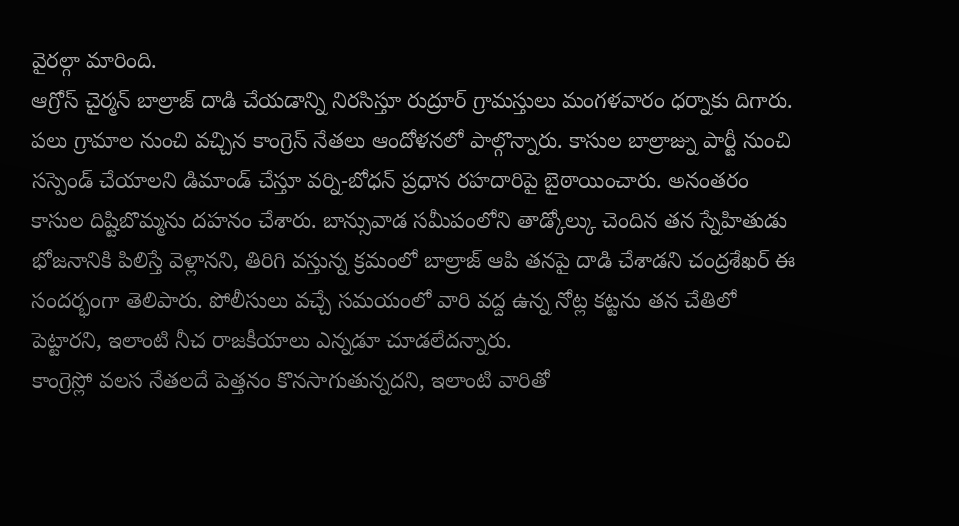వైరల్గా మారింది.
ఆగ్రోస్ చైర్మన్ బాల్రాజ్ దాడి చేయడాన్ని నిరసిస్తూ రుద్రూర్ గ్రామస్తులు మంగళవారం ధర్నాకు దిగారు. పలు గ్రామాల నుంచి వచ్చిన కాంగ్రెస్ నేతలు ఆందోళనలో పాల్గొన్నారు. కాసుల బాల్రాజ్ను పార్టీ నుంచి సస్పెండ్ చేయాలని డిమాండ్ చేస్తూ వర్ని-బోధన్ ప్రధాన రహదారిపై బైఠాయించారు. అనంతరం కాసుల దిష్టిబొమ్మను దహనం చేశారు. బాన్సువాడ సమీపంలోని తాడ్కోల్కు చెందిన తన స్నేహితుడు భోజనానికి పిలిస్తే వెళ్లానని, తిరిగి వస్తున్న క్రమంలో బాల్రాజ్ ఆపి తనపై దాడి చేశాడని చంద్రశేఖర్ ఈ సందర్భంగా తెలిపారు. పోలీసులు వచ్చే సమయంలో వారి వద్ద ఉన్న నోట్ల కట్టను తన చేతిలో పెట్టారని, ఇలాంటి నీచ రాజకీయాలు ఎన్నడూ చూడలేదన్నారు.
కాంగ్రెస్లో వలస నేతలదే పెత్తనం కొనసాగుతున్నదని, ఇలాంటి వారితో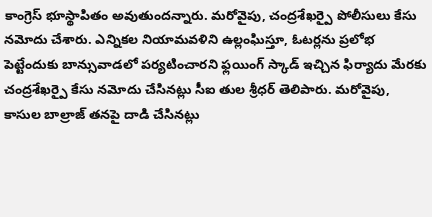కాంగ్రెస్ భూస్థాపితం అవుతుందన్నారు. మరోవైపు, చంద్రశేఖర్పై పోలీసులు కేసు నమోదు చేశారు. ఎన్నికల నియామవళిని ఉల్లంఘిస్తూ, ఓటర్లను ప్రలోభ పెట్టేందుకు బాన్సువాడలో పర్యటించారని ఫ్లయింగ్ స్కాడ్ ఇచ్చిన ఫిర్యాదు మేరకు చంద్రశేఖర్పై కేసు నమోదు చేసినట్లు సీఐ తుల శ్రీధర్ తెలిపారు. మరోవైపు, కాసుల బాల్రాజ్ తనపై దాడి చేసినట్లు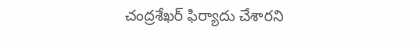చంద్రశేఖర్ ఫిర్యాదు చేశారని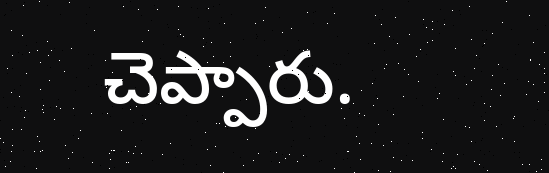చెప్పారు.